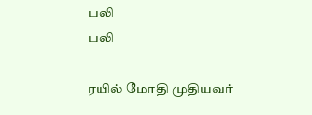பலி
பலி

ரயில் மோதி முதியவர்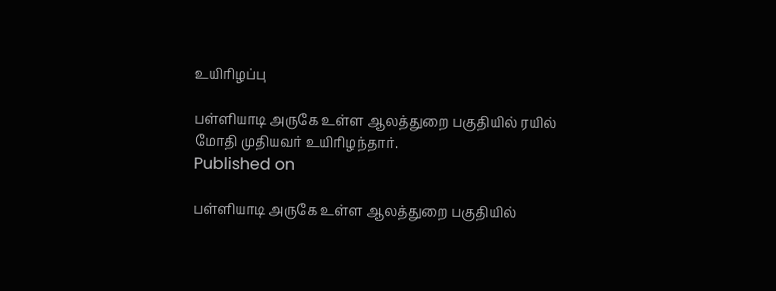உயிரிழப்பு

பள்ளியாடி அருகே உள்ள ஆலத்துறை பகுதியில் ரயில் மோதி முதியவர் உயிரிழந்தார்.
Published on

பள்ளியாடி அருகே உள்ள ஆலத்துறை பகுதியில்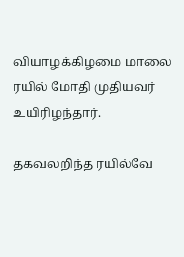வியாழக்கிழமை மாலை ரயில் மோதி முதியவர் உயிரிழந்தார்.

தகவலறிந்த ரயில்வே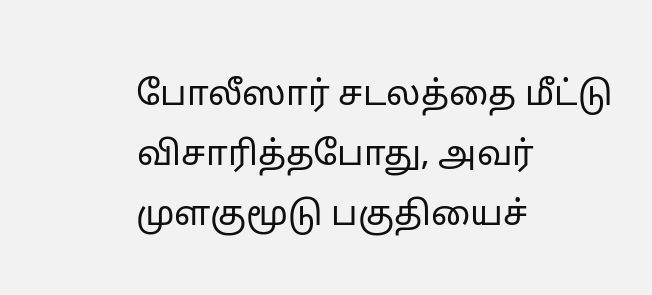போலீஸார் சடலத்தை மீட்டு விசாரித்தபோது, அவர் முளகுமூடு பகுதியைச்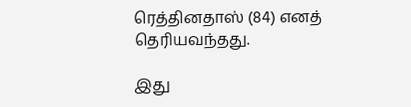ரெத்தினதாஸ் (84) எனத் தெரியவந்தது.

இது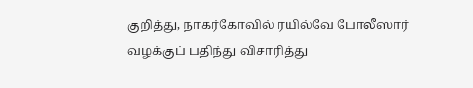குறித்து, நாகர்கோவில் ரயில்வே போலீஸார் வழக்குப் பதிந்து விசாரித்து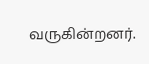வருகின்றனர்.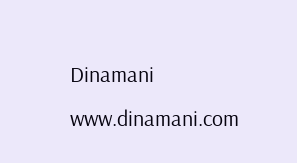Dinamani
www.dinamani.com